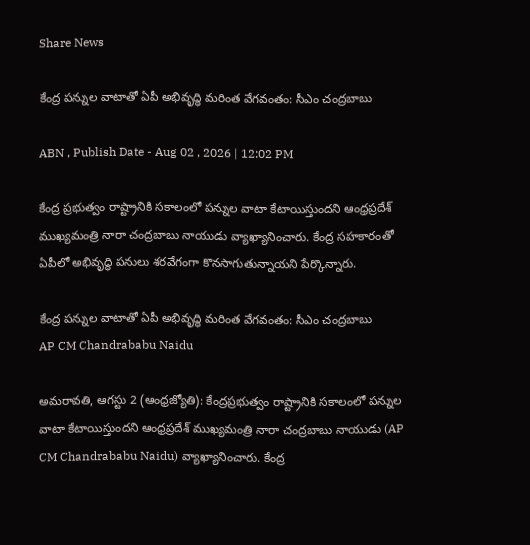Share News

కేంద్ర పన్నుల వాటాతో ఏపీ అభివృద్ధి మరింత వేగవంతం: సీఎం చంద్రబాబు

ABN , Publish Date - Aug 02 , 2026 | 12:02 PM

కేంద్ర ప్రభుత్వం రాష్ట్రానికి సకాలంలో పన్నుల వాటా కేటాయిస్తుందని ఆంధ్రప్రదేశ్ ముఖ్యమంత్రి నారా చంద్రబాబు నాయుడు వ్యాఖ్యానించారు. కేంద్ర సహకారంతో ఏపీలో అభివృద్ధి పనులు శరవేగంగా కొనసాగుతున్నాయని పేర్కొన్నారు.

కేంద్ర పన్నుల వాటాతో ఏపీ అభివృద్ధి మరింత వేగవంతం: సీఎం చంద్రబాబు
AP CM Chandrababu Naidu

అమరావతి, ఆగస్టు 2 (ఆంధ్రజ్యోతి): కేంద్రప్రభుత్వం రాష్ట్రానికి సకాలంలో పన్నుల వాటా కేటాయిస్తుందని ఆంధ్రప్రదేశ్ ముఖ్యమంత్రి నారా చంద్రబాబు నాయుడు (AP CM Chandrababu Naidu) వ్యాఖ్యానించారు. కేంద్ర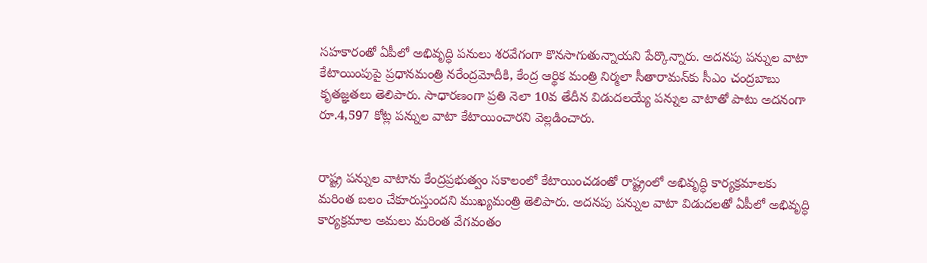సహకారంతో ఏపీలో అభివృద్ధి పనులు శరవేగంగా కొనసాగుతున్నాయని పేర్కొన్నారు. అదనపు పన్నుల వాటా కేటాయింపుపై ప్రధానమంత్రి నరేంద్రమోదీకి, కేంద్ర ఆర్థిక మంత్రి నిర్మలా సీతారామన్‌కు సీఎం చంద్రబాబు కృతజ్ఞతలు తెలిపారు. సాధారణంగా ప్రతి నెలా 10వ తేదీన విడుదలయ్యే పన్నుల వాటాతో పాటు అదనంగా రూ.4,597 కోట్ల పన్నుల వాటా కేటాయించారని వెల్లడించారు.


రాష్ట్ర పన్నుల వాటాను కేంద్రప్రభుత్వం సకాలంలో కేటాయించడంతో రాష్ట్రంలో అభివృద్ధి కార్యక్రమాలకు మరింత బలం చేకూరుస్తుందని ముఖ్యమంత్రి తెలిపారు. అదనపు పన్నుల వాటా విడుదలతో ఏపీలో అభివృద్ధి కార్యక్రమాల అమలు మరింత వేగవంతం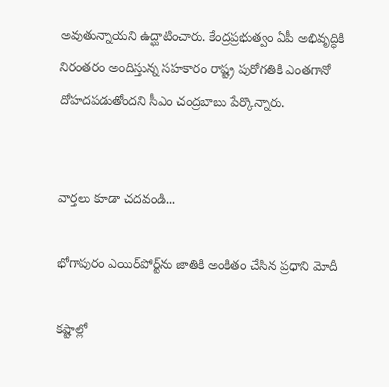అవుతున్నాయని ఉద్ఘాటించారు. కేంద్రప్రభుత్వం ఏపీ అభివృద్ధికి నిరంతరం అందిస్తున్న సహకారం రాష్ట్ర పురోగతికి ఎంతగానో దోహదపడుతోందని సీఎం చంద్రబాబు పేర్కొన్నారు.


వార్తలు కూడా చదవండి...

భోగాపురం ఎయిర్‌పోర్ట్‌ను జాతికి అంకితం చేసిన ప్రధాని మోదీ

కష్టాల్లో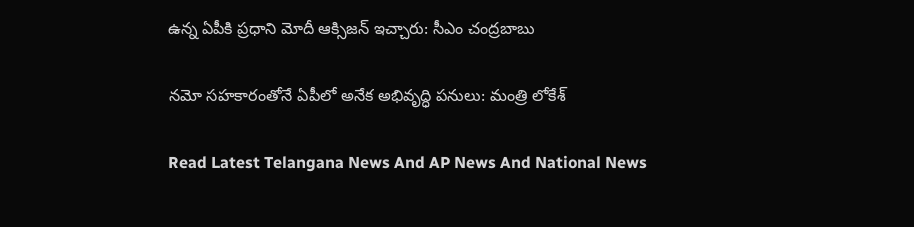ఉన్న ఏపీకి ప్రధాని మోదీ ఆక్సిజన్‌ ఇచ్చారు: సీఎం చంద్రబాబు

నమో సహకారంతోనే ఏపీలో అనేక అభివృద్ధి పనులు: మంత్రి లోకేశ్

Read Latest Telangana News And AP News And National News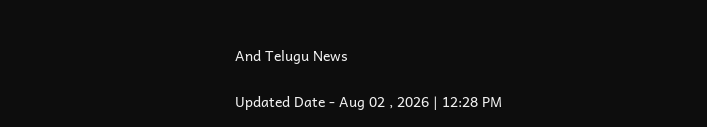And Telugu News

Updated Date - Aug 02 , 2026 | 12:28 PM